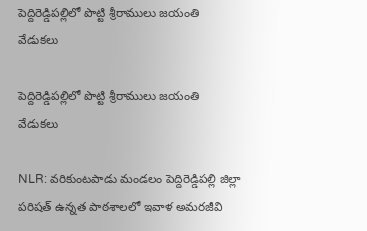పెద్దిరెడ్డిపల్లిలో పొట్టి శ్రీరాములు జయంతి వేడుకలు

పెద్దిరెడ్డిపల్లిలో పొట్టి శ్రీరాములు జయంతి వేడుకలు

NLR: వరికుంటపాడు మండలం పెద్దిరెడ్డిపల్లి జిల్లా పరిషత్ ఉన్నత పాఠశాలలో ఇవాళ అమరజీవి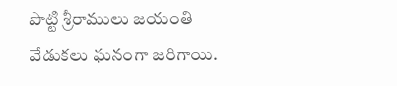పొట్టి శ్రీరాములు జయంతి వేడుకలు ఘనంగా జరిగాయి.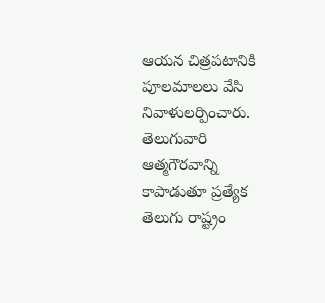ఆయన చిత్రపటానికి పూలమాలలు వేసి నివాళులర్పించారు. తెలుగువారి ఆత్మగౌరవాన్ని కాపాడుతూ ప్రత్యేక తెలుగు రాష్ట్రం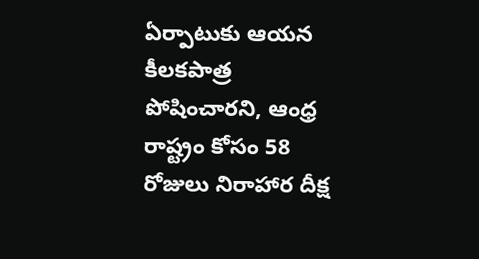ఏర్పాటుకు ఆయన కీలకపాత్ర పోషించారని, ఆంధ్ర రాష్ట్రం కోసం 58 రోజులు నిరాహార దీక్ష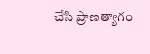చేసి ప్రాణత్యాగం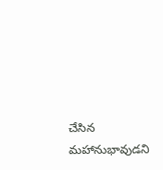చేసిన మహానుభావుడని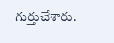గుర్తుచేశారు.